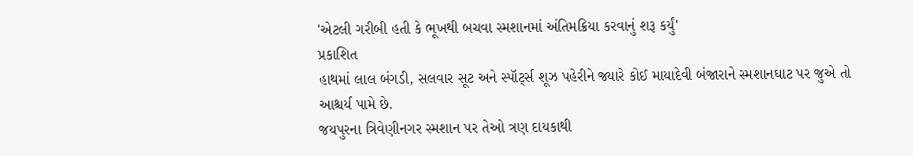'એટલી ગરીબી હતી કે ભૂખથી બચવા સ્મશાનમાં અંતિમક્રિયા કરવાનું શરૂ કર્યું'
પ્રકાશિત
હાથમાં લાલ બંગડી, સલવાર સૂટ અને સ્પૉર્ટ્સ શૂઝ પહેરીને જ્યારે કોઈ માયાદેવી બંજારાને સ્મશાનઘાટ પર જુએ તો આશ્ચર્ય પામે છે.
જયપુરના ત્રિવેણીનગર સ્મશાન પર તેઓ ત્રણ દાયકાથી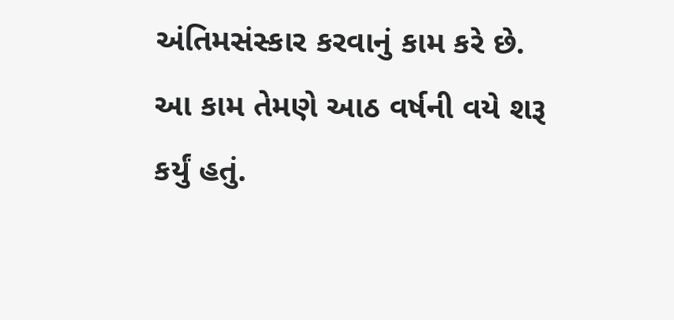અંતિમસંસ્કાર કરવાનું કામ કરે છે. આ કામ તેમણે આઠ વર્ષની વયે શરૂ કર્યું હતું.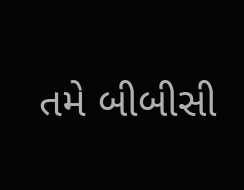તમે બીબીસી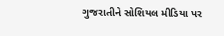ગુજરાતીને સોશિયલ મીડિયા પર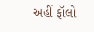અહીં ફૉલો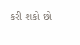કરી શકો છો